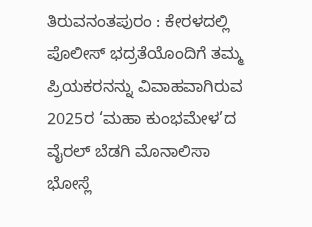ತಿರುವನಂತಪುರಂ : ಕೇರಳದಲ್ಲಿ ಪೊಲೀಸ್ ಭದ್ರತೆಯೊಂದಿಗೆ ತಮ್ಮ ಪ್ರಿಯಕರನನ್ನು ವಿವಾಹವಾಗಿರುವ 2025ರ ‘ಮಹಾ ಕುಂಭಮೇಳ’ದ ವೈರಲ್ ಬೆಡಗಿ ಮೊನಾಲಿಸಾ ಭೋಸ್ಲೆ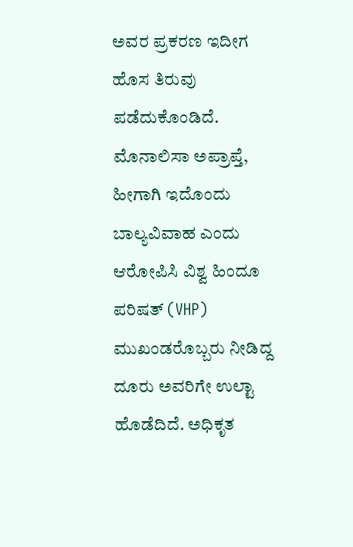ಅವರ ಪ್ರಕರಣ ಇದೀಗ ಹೊಸ ತಿರುವು ಪಡೆದುಕೊಂಡಿದೆ. ಮೊನಾಲಿಸಾ ಅಪ್ರಾಪ್ತೆ, ಹೀಗಾಗಿ ಇದೊಂದು ಬಾಲ್ಯವಿವಾಹ ಎಂದು ಆರೋಪಿಸಿ ವಿಶ್ವ ಹಿಂದೂ ಪರಿಷತ್ (VHP) ಮುಖಂಡರೊಬ್ಬರು ನೀಡಿದ್ದ ದೂರು ಅವರಿಗೇ ಉಲ್ಟಾ ಹೊಡೆದಿದೆ. ಅಧಿಕೃತ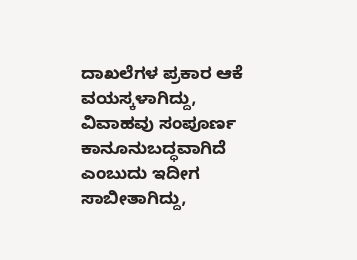ದಾಖಲೆಗಳ ಪ್ರಕಾರ ಆಕೆ ವಯಸ್ಕಳಾಗಿದ್ದು, ವಿವಾಹವು ಸಂಪೂರ್ಣ ಕಾನೂನುಬದ್ಧವಾಗಿದೆ ಎಂಬುದು ಇದೀಗ ಸಾಬೀತಾಗಿದ್ದು,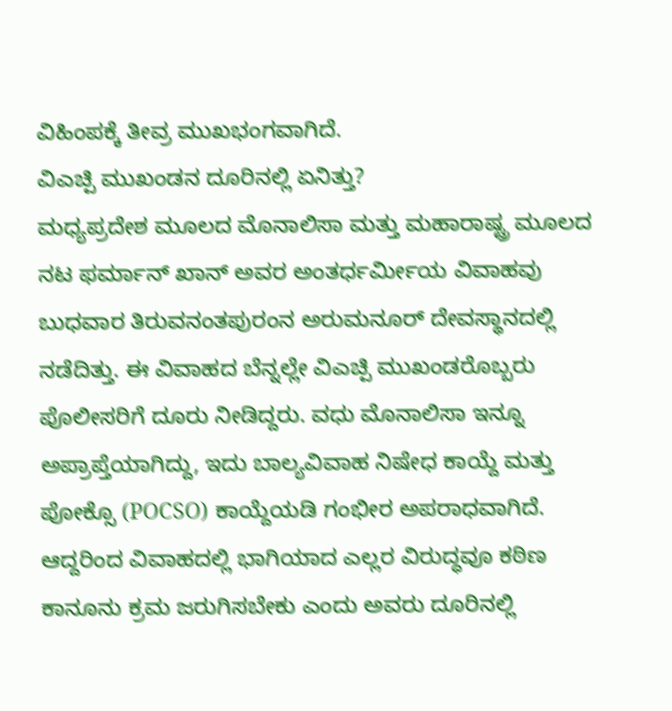ವಿಹಿಂಪಕ್ಕೆ ತೀವ್ರ ಮುಖಭಂಗವಾಗಿದೆ.
ವಿಎಚ್ಪಿ ಮುಖಂಡನ ದೂರಿನಲ್ಲಿ ಏನಿತ್ತು?
ಮಧ್ಯಪ್ರದೇಶ ಮೂಲದ ಮೊನಾಲಿಸಾ ಮತ್ತು ಮಹಾರಾಷ್ಟ್ರ ಮೂಲದ ನಟ ಫರ್ಮಾನ್ ಖಾನ್ ಅವರ ಅಂತರ್ಧರ್ಮೀಯ ವಿವಾಹವು ಬುಧವಾರ ತಿರುವನಂತಪುರಂನ ಅರುಮನೂರ್ ದೇವಸ್ಥಾನದಲ್ಲಿ ನಡೆದಿತ್ತು. ಈ ವಿವಾಹದ ಬೆನ್ನಲ್ಲೇ ವಿಎಚ್ಪಿ ಮುಖಂಡರೊಬ್ಬರು ಪೊಲೀಸರಿಗೆ ದೂರು ನೀಡಿದ್ದರು. ವಧು ಮೊನಾಲಿಸಾ ಇನ್ನೂ ಅಪ್ರಾಪ್ತೆಯಾಗಿದ್ದು, ಇದು ಬಾಲ್ಯವಿವಾಹ ನಿಷೇಧ ಕಾಯ್ದೆ ಮತ್ತು ಪೋಕ್ಸೊ (POCSO) ಕಾಯ್ದೆಯಡಿ ಗಂಭೀರ ಅಪರಾಧವಾಗಿದೆ. ಆದ್ದರಿಂದ ವಿವಾಹದಲ್ಲಿ ಭಾಗಿಯಾದ ಎಲ್ಲರ ವಿರುದ್ಧವೂ ಕಠಿಣ ಕಾನೂನು ಕ್ರಮ ಜರುಗಿಸಬೇಕು ಎಂದು ಅವರು ದೂರಿನಲ್ಲಿ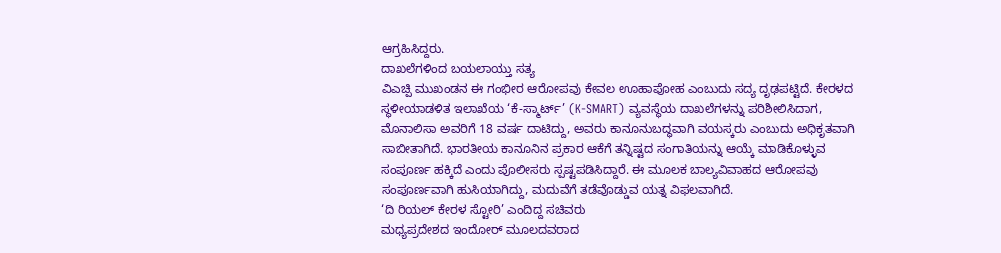ಆಗ್ರಹಿಸಿದ್ದರು.
ದಾಖಲೆಗಳಿಂದ ಬಯಲಾಯ್ತು ಸತ್ಯ
ವಿಎಚ್ಪಿ ಮುಖಂಡನ ಈ ಗಂಭೀರ ಆರೋಪವು ಕೇವಲ ಊಹಾಪೋಹ ಎಂಬುದು ಸದ್ಯ ದೃಢಪಟ್ಟಿದೆ. ಕೇರಳದ ಸ್ಥಳೀಯಾಡಳಿತ ಇಲಾಖೆಯ ‘ಕೆ-ಸ್ಮಾರ್ಟ್’ (K-SMART) ವ್ಯವಸ್ಥೆಯ ದಾಖಲೆಗಳನ್ನು ಪರಿಶೀಲಿಸಿದಾಗ, ಮೊನಾಲಿಸಾ ಅವರಿಗೆ 18 ವರ್ಷ ದಾಟಿದ್ದು, ಅವರು ಕಾನೂನುಬದ್ಧವಾಗಿ ವಯಸ್ಕರು ಎಂಬುದು ಅಧಿಕೃತವಾಗಿ ಸಾಬೀತಾಗಿದೆ. ಭಾರತೀಯ ಕಾನೂನಿನ ಪ್ರಕಾರ ಆಕೆಗೆ ತನ್ನಿಷ್ಟದ ಸಂಗಾತಿಯನ್ನು ಆಯ್ಕೆ ಮಾಡಿಕೊಳ್ಳುವ ಸಂಪೂರ್ಣ ಹಕ್ಕಿದೆ ಎಂದು ಪೊಲೀಸರು ಸ್ಪಷ್ಟಪಡಿಸಿದ್ದಾರೆ. ಈ ಮೂಲಕ ಬಾಲ್ಯವಿವಾಹದ ಆರೋಪವು ಸಂಪೂರ್ಣವಾಗಿ ಹುಸಿಯಾಗಿದ್ದು, ಮದುವೆಗೆ ತಡೆವೊಡ್ಡುವ ಯತ್ನ ವಿಫಲವಾಗಿದೆ.
‘ದಿ ರಿಯಲ್ ಕೇರಳ ಸ್ಟೋರಿ’ ಎಂದಿದ್ದ ಸಚಿವರು
ಮಧ್ಯಪ್ರದೇಶದ ಇಂದೋರ್ ಮೂಲದವರಾದ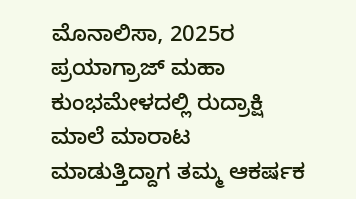ಮೊನಾಲಿಸಾ, 2025ರ ಪ್ರಯಾಗ್ರಾಜ್ ಮಹಾ ಕುಂಭಮೇಳದಲ್ಲಿ ರುದ್ರಾಕ್ಷಿ ಮಾಲೆ ಮಾರಾಟ ಮಾಡುತ್ತಿದ್ದಾಗ ತಮ್ಮ ಆಕರ್ಷಕ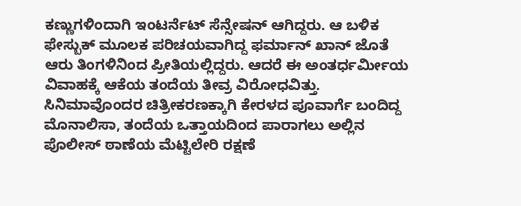ಕಣ್ಣುಗಳಿಂದಾಗಿ ಇಂಟರ್ನೆಟ್ ಸೆನ್ಸೇಷನ್ ಆಗಿದ್ದರು. ಆ ಬಳಿಕ ಫೇಸ್ಬುಕ್ ಮೂಲಕ ಪರಿಚಯವಾಗಿದ್ದ ಫರ್ಮಾನ್ ಖಾನ್ ಜೊತೆ ಆರು ತಿಂಗಳಿನಿಂದ ಪ್ರೀತಿಯಲ್ಲಿದ್ದರು. ಆದರೆ ಈ ಅಂತರ್ಧರ್ಮೀಯ ವಿವಾಹಕ್ಕೆ ಆಕೆಯ ತಂದೆಯ ತೀವ್ರ ವಿರೋಧವಿತ್ತು. ಸಿನಿಮಾವೊಂದರ ಚಿತ್ರೀಕರಣಕ್ಕಾಗಿ ಕೇರಳದ ಪೂವಾರ್ಗೆ ಬಂದಿದ್ದ ಮೊನಾಲಿಸಾ, ತಂದೆಯ ಒತ್ತಾಯದಿಂದ ಪಾರಾಗಲು ಅಲ್ಲಿನ ಪೊಲೀಸ್ ಠಾಣೆಯ ಮೆಟ್ಟಿಲೇರಿ ರಕ್ಷಣೆ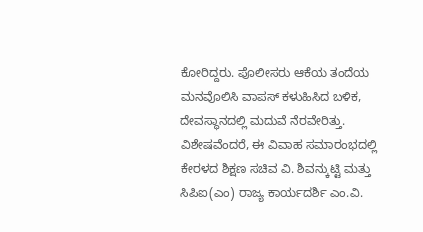ಕೋರಿದ್ದರು. ಪೊಲೀಸರು ಆಕೆಯ ತಂದೆಯ ಮನವೊಲಿಸಿ ವಾಪಸ್ ಕಳುಹಿಸಿದ ಬಳಿಕ, ದೇವಸ್ಥಾನದಲ್ಲಿ ಮದುವೆ ನೆರವೇರಿತ್ತು.
ವಿಶೇಷವೆಂದರೆ, ಈ ವಿವಾಹ ಸಮಾರಂಭದಲ್ಲಿ ಕೇರಳದ ಶಿಕ್ಷಣ ಸಚಿವ ವಿ. ಶಿವನ್ಕುಟ್ಟಿ ಮತ್ತು ಸಿಪಿಐ(ಎಂ) ರಾಜ್ಯ ಕಾರ್ಯದರ್ಶಿ ಎಂ.ವಿ.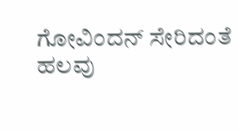ಗೋವಿಂದನ್ ಸೇರಿದಂತೆ ಹಲವು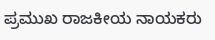ಪ್ರಮುಖ ರಾಜಕೀಯ ನಾಯಕರು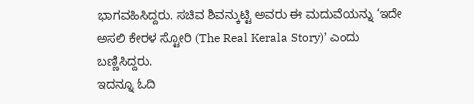ಭಾಗವಹಿಸಿದ್ದರು. ಸಚಿವ ಶಿವನ್ಕುಟ್ಟಿ ಅವರು ಈ ಮದುವೆಯನ್ನು ‘ಇದೇ ಅಸಲಿ ಕೇರಳ ಸ್ಟೋರಿ (The Real Kerala Story)’ ಎಂದು ಬಣ್ಣಿಸಿದ್ದರು.
ಇದನ್ನೂ ಓದಿ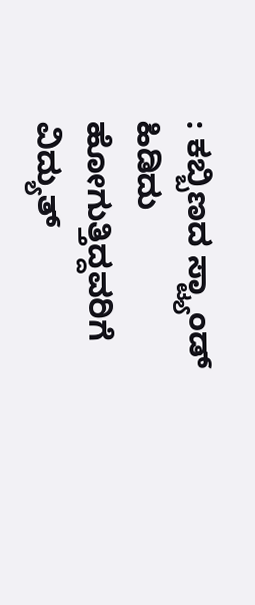: ಕಬ್ಬಿಣದ ಸ್ಟ್ಯಾಂಡ್ ಹಿಡಿದು ಹೋಗುತ್ತಿದ್ದವರಿಗೆ ವಿದ್ಯುತ್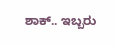ಶಾಕ್.. ಇಬ್ಬರು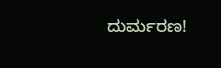ದುರ್ಮರಣ!